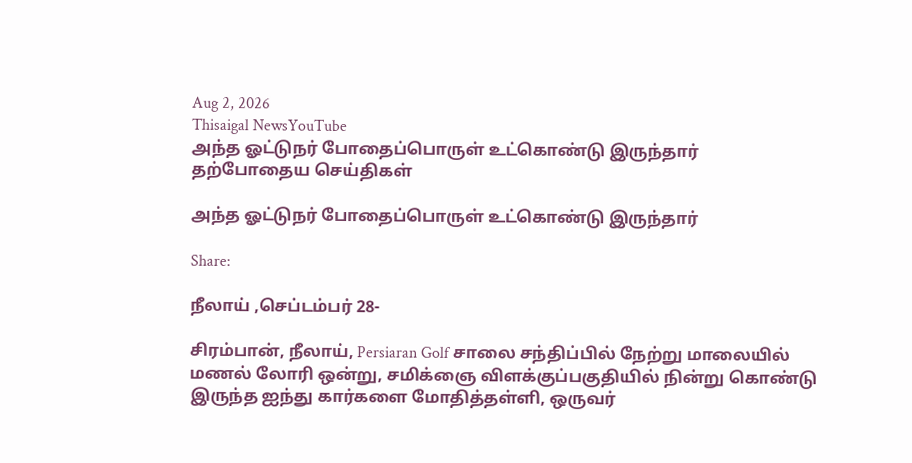Aug 2, 2026
Thisaigal NewsYouTube
அந்த ஓட்டுநர் போதைப்பொருள் உட்கொண்டு இருந்தார்
தற்போதைய செய்திகள்

அந்த ஓட்டுநர் போதைப்பொருள் உட்கொண்டு இருந்தார்

Share:

நீலாய் ,செப்டம்பர் 28-

சிரம்பான், நீலாய், Persiaran Golf சாலை சந்திப்பில் நேற்று மாலையில் மணல் லோரி ஒன்று, சமிக்ஞை விளக்குப்பகுதியில் நின்று கொண்டு இருந்த ஐந்து கார்களை மோதித்தள்ளி, ஒருவர்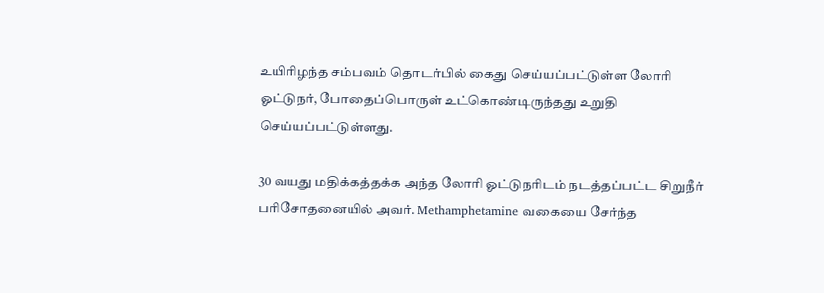உயிரிழந்த சம்பவம் தொடர்பில் கைது செய்யப்பட்டுள்ள லோரி ஓட்டுநர், போதைப்பொருள் உட்கொண்டிருந்தது உறுதி செய்யப்பட்டுள்ளது.

30 வயது மதிக்கத்தக்க அந்த லோரி ஓட்டுநரிடம் நடத்தப்பட்ட சிறுநீர் பரிசோதனையில் அவர். Methamphetamine வகையை சேர்ந்த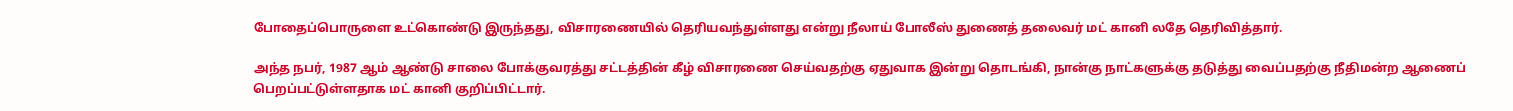போதைப்பொருளை உட்கொண்டு இருந்தது, விசாரணையில் தெரியவந்துள்ளது என்று நீலாய் போலீஸ் துணைத் தலைவர் மட் கானி லதே தெரிவித்தார்.

அந்த நபர், 1987 ஆம் ஆண்டு சாலை போக்குவரத்து சட்டத்தின் கீழ் விசாரணை செய்வதற்கு ஏதுவாக இன்று தொடங்கி, நான்கு நாட்களுக்கு தடுத்து வைப்பதற்கு நீதிமன்ற ஆணைப் பெறப்பட்டுள்ளதாக மட் கானி குறிப்பிட்டார்.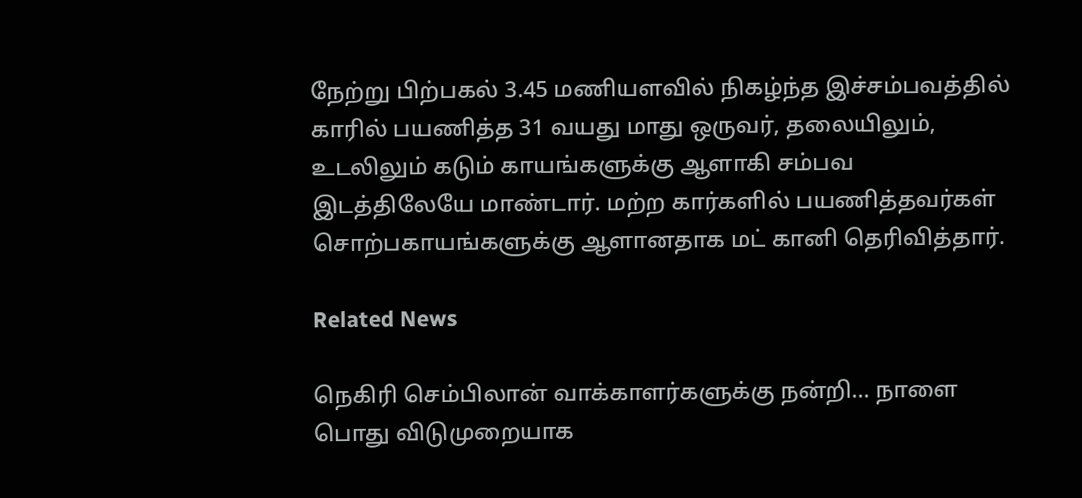நேற்று பிற்பகல் 3.45 மணியளவில் நிகழ்ந்த இச்சம்பவத்தில் காரில் பயணித்த 31 வயது மாது ஒருவர், தலையிலும், உடலிலும் கடும் காயங்களுக்கு ஆளாகி சம்பவ இடத்திலேயே மாண்டார். மற்ற கார்களில் பயணித்தவர்கள் சொற்பகாயங்களுக்கு ஆளானதாக மட் கானி தெரிவித்தார்.

Related News

நெகிரி செம்பிலான் வாக்காளர்களுக்கு நன்றி... நாளை பொது விடுமுறையாக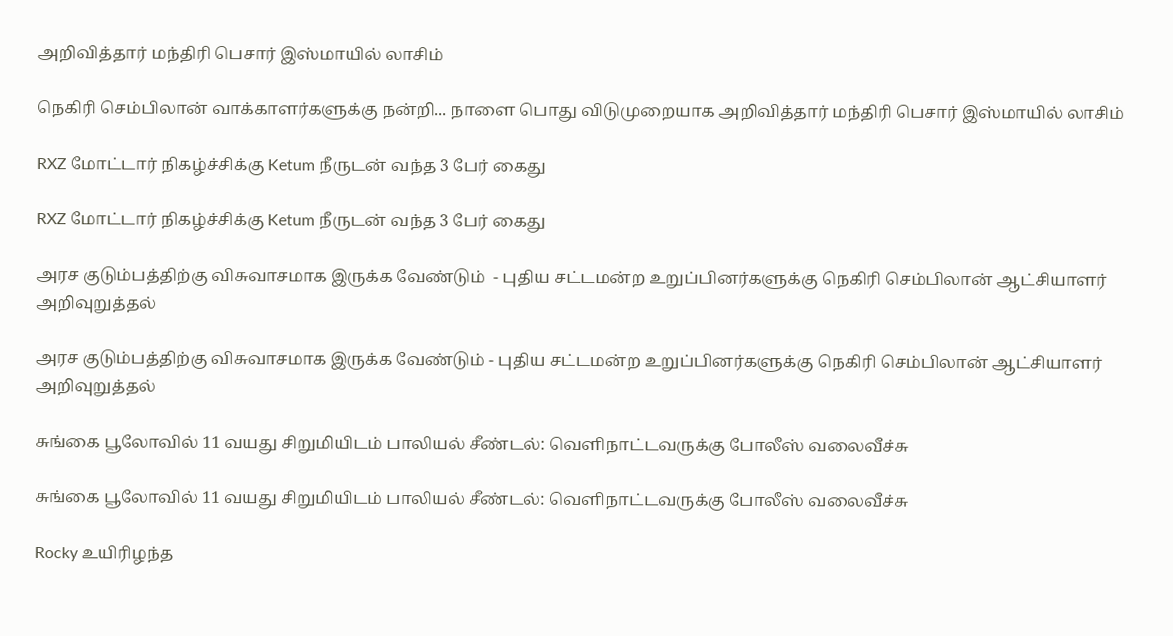அறிவித்தார் மந்திரி பெசார் இஸ்மாயில் லாசிம்

நெகிரி செம்பிலான் வாக்காளர்களுக்கு நன்றி... நாளை பொது விடுமுறையாக அறிவித்தார் மந்திரி பெசார் இஸ்மாயில் லாசிம்

RXZ மோட்டார் நிகழ்ச்சிக்கு Ketum நீருடன் வந்த 3 பேர் கைது

RXZ மோட்டார் நிகழ்ச்சிக்கு Ketum நீருடன் வந்த 3 பேர் கைது

அரச குடும்பத்திற்கு விசுவாசமாக இருக்க வேண்டும்  - புதிய சட்டமன்ற உறுப்பினர்களுக்கு நெகிரி செம்பிலான் ஆட்சியாளர் அறிவுறுத்தல்

அரச குடும்பத்திற்கு விசுவாசமாக இருக்க வேண்டும் - புதிய சட்டமன்ற உறுப்பினர்களுக்கு நெகிரி செம்பிலான் ஆட்சியாளர் அறிவுறுத்தல்

சுங்கை பூலோவில் 11 வயது சிறுமியிடம் பாலியல் சீண்டல்: வெளிநாட்டவருக்கு போலீஸ் வலைவீச்சு

சுங்கை பூலோவில் 11 வயது சிறுமியிடம் பாலியல் சீண்டல்: வெளிநாட்டவருக்கு போலீஸ் வலைவீச்சு

Rocky உயிரிழந்த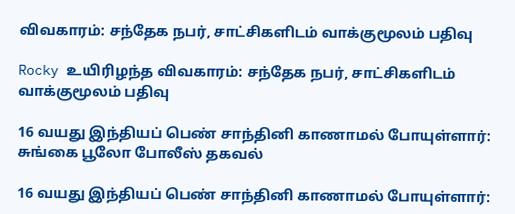விவகாரம்: சந்தேக நபர், சாட்சிகளிடம் வாக்குமூலம் பதிவு

Rocky உயிரிழந்த விவகாரம்: சந்தேக நபர், சாட்சிகளிடம் வாக்குமூலம் பதிவு

16 வயது இந்தியப் பெண் சாந்தினி காணாமல் போயுள்ளார்: சுங்கை பூலோ போலீஸ் தகவல்

16 வயது இந்தியப் பெண் சாந்தினி காணாமல் போயுள்ளார்: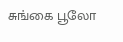சுங்கை பூலோ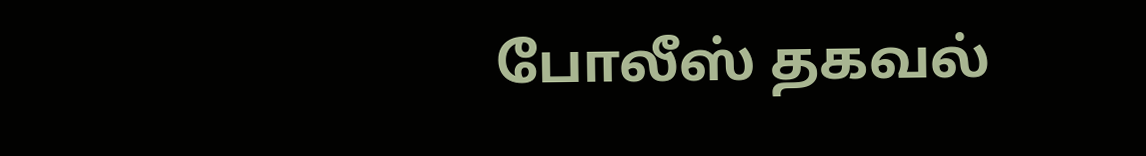போலீஸ் தகவல்